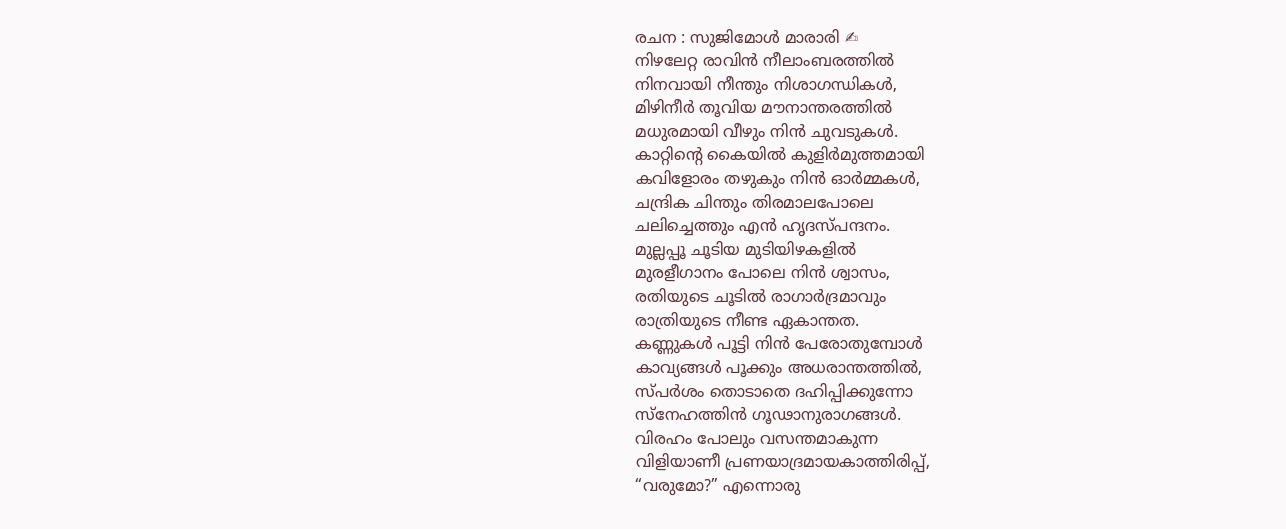രചന : സുജിമോൾ മാരാരി ✍
നിഴലേറ്റ രാവിൻ നീലാംബരത്തിൽ
നിനവായി നീന്തും നിശാഗന്ധികൾ,
മിഴിനീർ തൂവിയ മൗനാന്തരത്തിൽ
മധുരമായി വീഴും നിൻ ചുവടുകൾ.
കാറ്റിന്റെ കൈയിൽ കുളിർമുത്തമായി
കവിളോരം തഴുകും നിൻ ഓർമ്മകൾ,
ചന്ദ്രിക ചിന്തും തിരമാലപോലെ
ചലിച്ചെത്തും എൻ ഹൃദസ്പന്ദനം.
മുല്ലപ്പൂ ചൂടിയ മുടിയിഴകളിൽ
മുരളീഗാനം പോലെ നിൻ ശ്വാസം,
രതിയുടെ ചൂടിൽ രാഗാർദ്രമാവും
രാത്രിയുടെ നീണ്ട ഏകാന്തത.
കണ്ണുകൾ പൂട്ടി നിൻ പേരോതുമ്പോൾ
കാവ്യങ്ങൾ പൂക്കും അധരാന്തത്തിൽ,
സ്പർശം തൊടാതെ ദഹിപ്പിക്കുന്നോ
സ്നേഹത്തിൻ ഗൂഢാനുരാഗങ്ങൾ.
വിരഹം പോലും വസന്തമാകുന്ന
വിളിയാണീ പ്രണയാദ്രമായകാത്തിരിപ്പ്,
“വരുമോ?” എന്നൊരു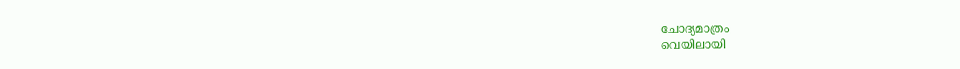ചോദ്യമാത്രം
വെയിലായി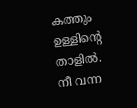കത്തും ഉള്ളിന്റെ താളിൽ.
നീ വന്ന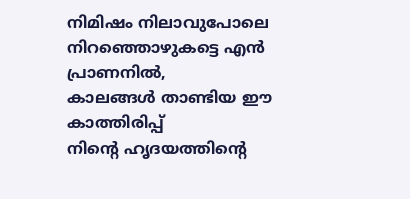നിമിഷം നിലാവുപോലെ
നിറഞ്ഞൊഴുകട്ടെ എൻ പ്രാണനിൽ,
കാലങ്ങൾ താണ്ടിയ ഈ കാത്തിരിപ്പ്
നിന്റെ ഹൃദയത്തിന്റെ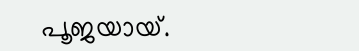പൂജയായ്.